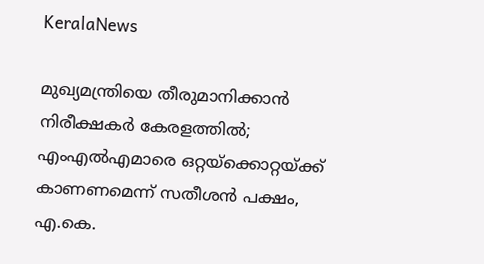KeralaNews

മുഖ്യമന്ത്രിയെ തീരുമാനിക്കാൻ നിരീക്ഷകർ കേരളത്തിൽ; എംഎൽഎമാരെ ഒറ്റയ്ക്കൊറ്റയ്ക്ക് കാണണമെന്ന് സതീശൻ പക്ഷം, എ.കെ.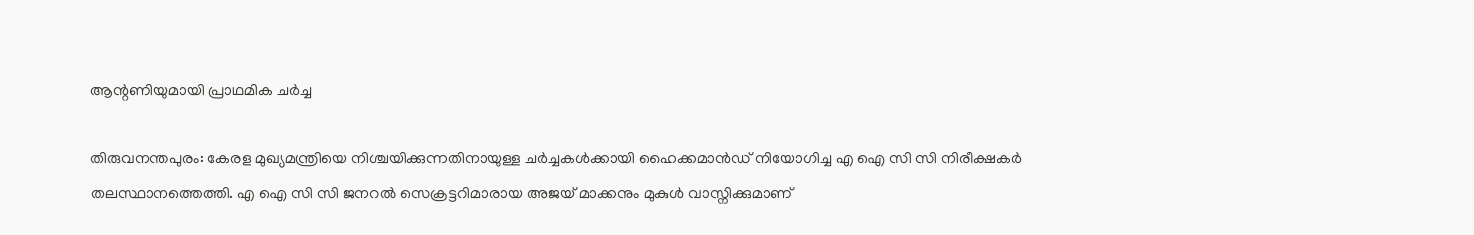ആന്റണിയുമായി പ്രാഥമിക ചർച്ച

തിരുവനന്തപുരം: കേരള മുഖ്യമന്ത്രിയെ നിശ്ചയിക്കുന്നതിനായുള്ള ചർച്ചകൾക്കായി ഹൈക്കമാൻഡ് നിയോഗിച്ച എ ഐ സി സി നിരീക്ഷകർ തലസ്ഥാനത്തെത്തി. എ ഐ സി സി ജനറൽ സെക്രട്ടറിമാരായ അജയ് മാക്കനും മുകുൾ വാസ്നിക്കുമാണ്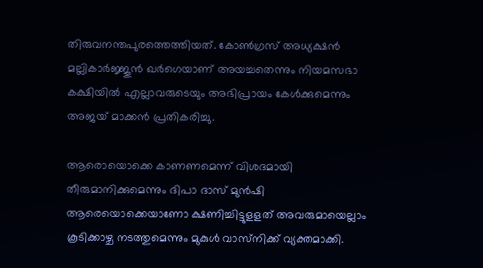തിരുവനന്തപുരത്തെത്തിയത്. കോൺഗ്രസ് അധ്യക്ഷൻ മല്ലികാർജ്ജുൻ ഖർഗെയാണ് അയച്ചതെന്നും നിയമസഭാ കക്ഷിയിൽ എല്ലാവരുടെയും അഭിപ്രായം കേൾക്കുമെന്നും അജയ് മാക്കൻ പ്രതികരിച്ചു.

ആരൊയൊക്കെ കാണണമെന്ന് വിശദമായി തീരുമാനിക്കുമെന്നും ദിപാ ദാസ് മുൻഷി ആരെയൊക്കെയാണോ ക്ഷണിച്ചിട്ടുളളത് അവരുമായെല്ലാം കൂടിക്കാഴ്ച നടത്തുമെന്നും മുകുൾ വാസ്‌നിക്ക് വ്യക്തമാക്കി.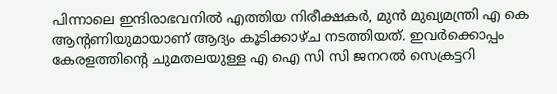പിന്നാലെ ഇന്ദിരാഭവനിൽ എത്തിയ നിരീക്ഷകർ, മുൻ മുഖ്യമന്ത്രി എ കെ ആന്‍റണിയുമായാണ് ആദ്യം കൂടിക്കാഴ്ച നടത്തിയത്. ഇവർക്കൊപ്പം കേരളത്തിന്‍റെ ചുമതലയുള്ള എ ഐ സി സി ജനറൽ സെക്രട്ടറി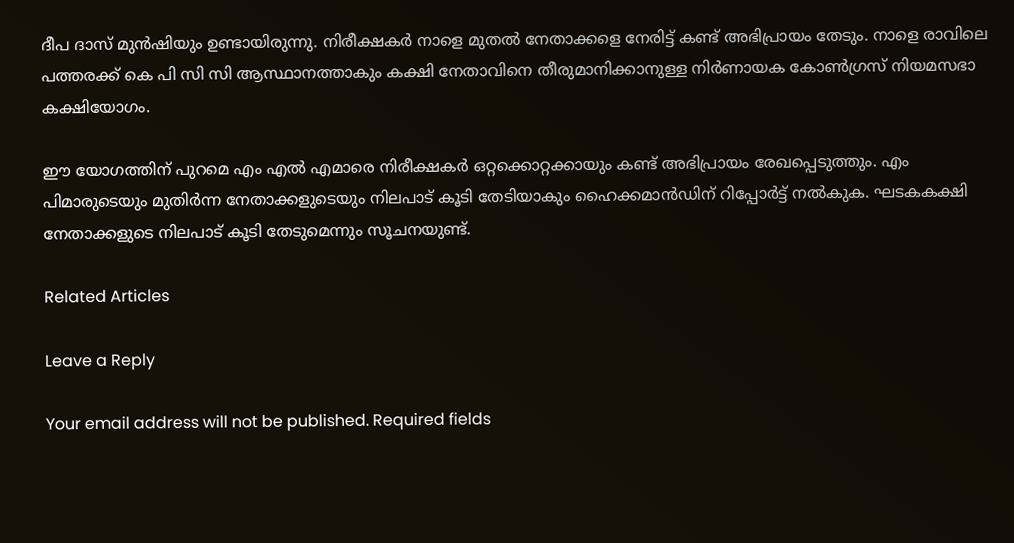ദീപ ദാസ് മുൻഷിയും ഉണ്ടായിരുന്നു. നിരീക്ഷകർ നാളെ മുതൽ നേതാക്കളെ നേരിട്ട് കണ്ട് അഭിപ്രായം തേടും. നാളെ രാവിലെ പത്തരക്ക് കെ പി സി സി ആസ്ഥാനത്താകും കക്ഷി നേതാവിനെ തീരുമാനിക്കാനുള്ള നിർണായക കോൺഗ്രസ് നിയമസഭാ കക്ഷിയോഗം.

ഈ യോഗത്തിന് പുറമെ എം എൽ എമാരെ നിരീക്ഷകർ ഒറ്റക്കൊറ്റക്കായും കണ്ട് അഭിപ്രായം രേഖപ്പെടുത്തും. എം പിമാരുടെയും മുതിർന്ന നേതാക്കളുടെയും നിലപാട് കൂടി തേടിയാകും ഹൈക്കമാൻഡിന് റിപ്പോർട്ട് നൽകുക. ഘടകകക്ഷി നേതാക്കളുടെ നിലപാട് കൂടി തേടുമെന്നും സൂചനയുണ്ട്.

Related Articles

Leave a Reply

Your email address will not be published. Required fields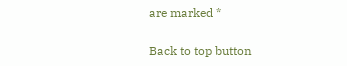are marked *

Back to top button